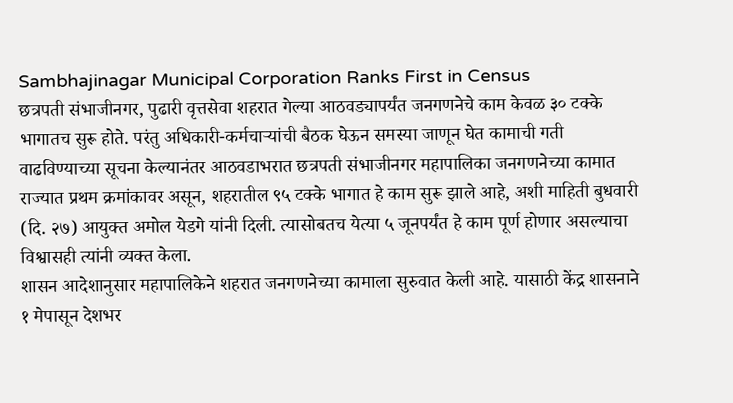Sambhajinagar Municipal Corporation Ranks First in Census
छत्रपती संभाजीनगर, पुढारी वृत्तसेवा शहरात गेल्या आठवड्यापर्यंत जनगणनेचे काम केवळ ३० टक्के भागातच सुरू होते. परंतु अधिकारी-कर्मचाऱ्यांची बैठक घेऊन समस्या जाणून घेत कामाची गती वाढविण्याच्या सूचना केल्यानंतर आठवडाभरात छत्रपती संभाजीनगर महापालिका जनगणनेच्या कामात राज्यात प्रथम क्रमांकावर असून, शहरातील ९५ टक्के भागात हे काम सुरू झाले आहे, अशी माहिती बुधवारी (दि. २७) आयुक्त अमोल येडगे यांनी दिली. त्यासोबतच येत्या ५ जूनपर्यंत हे काम पूर्ण होणार असल्याचा विश्वासही त्यांनी व्यक्त केला.
शासन आदेशानुसार महापालिकेने शहरात जनगणनेच्या कामाला सुरुवात केली आहे. यासाठी केंद्र शासनाने १ मेपासून देशभर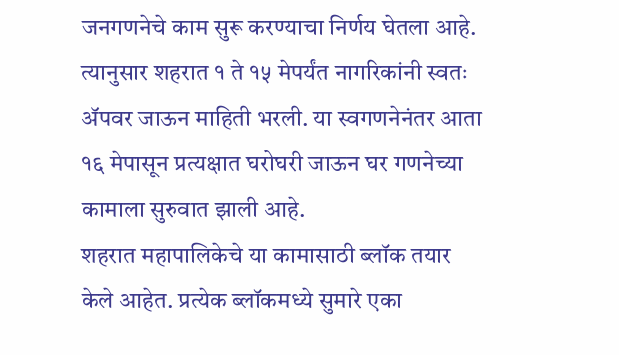जनगणनेचे काम सुरू करण्याचा निर्णय घेतला आहे. त्यानुसार शहरात १ ते १५ मेपर्यंत नागरिकांनी स्वतः ॲपवर जाऊन माहिती भरली. या स्वगणनेनंतर आता १६ मेपासून प्रत्यक्षात घरोघरी जाऊन घर गणनेच्या कामाला सुरुवात झाली आहे.
शहरात महापालिकेचे या कामासाठी ब्लॉक तयार केले आहेत. प्रत्येक ब्लॉकमध्ये सुमारे एका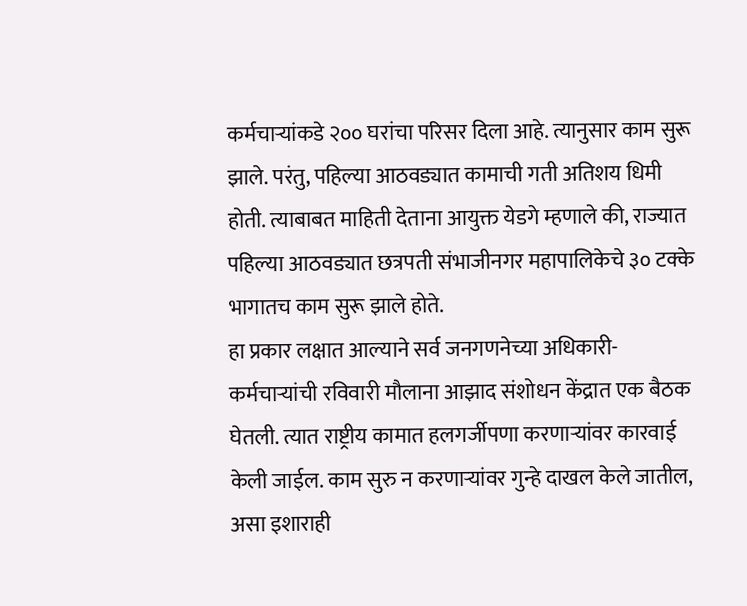कर्मचाऱ्यांकडे २०० घरांचा परिसर दिला आहे. त्यानुसार काम सुरू झाले. परंतु, पहिल्या आठवड्यात कामाची गती अतिशय धिमी होती. त्याबाबत माहिती देताना आयुक्त येडगे म्हणाले की, राज्यात पहिल्या आठवड्यात छत्रपती संभाजीनगर महापालिकेचे ३० टक्के भागातच काम सुरू झाले होते.
हा प्रकार लक्षात आल्याने सर्व जनगणनेच्या अधिकारी-कर्मचाऱ्यांची रविवारी मौलाना आझाद संशोधन केंद्रात एक बैठक घेतली. त्यात राष्ट्रीय कामात हलगर्जीपणा करणाऱ्यांवर कारवाई केली जाईल. काम सुरु न करणाऱ्यांवर गुन्हे दाखल केले जातील, असा इशाराही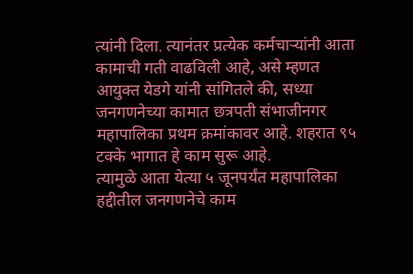त्यांनी दिला. त्यानंतर प्रत्येक कर्मचाऱ्यांनी आता कामाची गती वाढविली आहे, असे म्हणत आयुक्त येडगे यांनी सांगितले की, सध्या जनगणनेच्या कामात छत्रपती संभाजीनगर महापालिका प्रथम क्रमांकावर आहे. शहरात ९५ टक्के भागात हे काम सुरू आहे.
त्यामुळे आता येत्या ५ जूनपर्यंत महापालिका हद्दीतील जनगणनेचे काम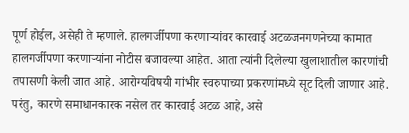पूर्ण होईल, असेही ते म्हणाले. हालगर्जीपणा करणाऱ्यांवर कारवाई अटळजनगणनेच्या कामात हालगर्जीपणा करणाऱ्यांना नोटीस बजावल्या आहेत. आता त्यांनी दिलेल्या खुलाशातील कारणांची तपासणी केली जात आहे. आरोग्यविषयी गांभीर स्वरुपाच्या प्रकरणांमध्ये सूट दिली जाणार आहे. परंतु, कारणे समाधानकारक नसेल तर कारवाई अटळ आहे, असे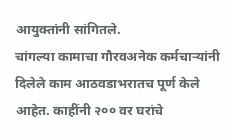आयुक्तांनी सांगितले.
चांगल्या कामाचा गौरवअनेक कर्मचाऱ्यांनी दिलेले काम आठवडाभरातच पूर्ण केले आहेत. काहींनी २०० वर घरांचे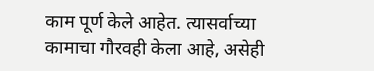काम पूर्ण केले आहेत. त्यासर्वाच्या कामाचा गौरवही केला आहे, असेही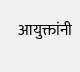आयुक्तांनी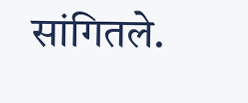सांगितले.